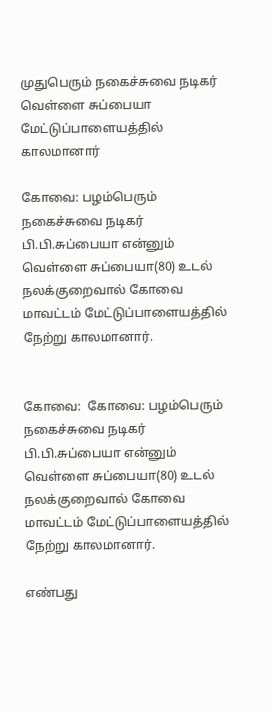முதுபெரும் நகைச்சுவை நடிகர் வெள்ளை சுப்பையா மேட்டுப்பாளையத்தில் காலமானார்

கோவை: பழம்பெரும் நகைச்சுவை நடிகர் பி.பி.சுப்பையா என்னும் வெள்ளை சுப்பையா(80) உடல் நலக்குறைவால் கோவை மாவட்டம் மேட்டுப்பாளையத்தில் நேற்று காலமானார்.


கோவை:  கோவை: பழம்பெரும் நகைச்சுவை நடிகர் பி.பி.சுப்பையா என்னும் வெள்ளை சுப்பையா(80) உடல் நலக்குறைவால் கோவை மாவட்டம் மேட்டுப்பாளையத்தில் நேற்று காலமானார்.

எண்பது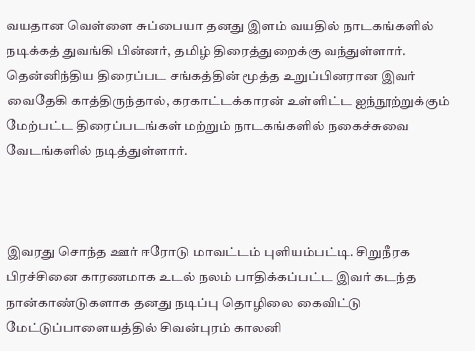வயதான வெள்ளை சுப்பையா தனது இளம் வயதில் நாடகங்களில் நடிக்கத் துவங்கி பின்னர், தமிழ் திரைத்துறைக்கு வந்துள்ளார். தென்னிந்திய திரைப்பட சங்கத்தின் மூத்த உறுப்பினரான இவர் வைதேகி காத்திருந்தால், கரகாட்டக்காரன் உள்ளிட்ட ஐந்நூற்றுக்கும் மேற்பட்ட திரைப்படங்கள் மற்றும் நாடகங்களில் நகைச்சுவை வேடங்களில் நடித்துள்ளார்.



இவரது சொந்த ஊர் ஈரோடு மாவட்டம் புளியம்பட்டி. சிறுநீரக பிரச்சினை காரணமாக உடல் நலம் பாதிக்கப்பட்ட இவர் கடந்த நான்காண்டுகளாக தனது நடிப்பு தொழிலை கைவிட்டு மேட்டுப்பாளையத்தில் சிவன்புரம் காலனி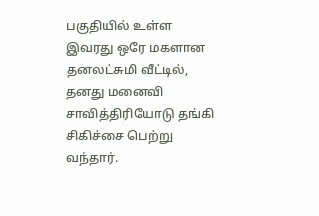பகுதியில் உள்ள இவரது ஒரே மகளான தனலட்சுமி வீட்டில், தனது மனைவி சாவித்திரியோடு தங்கி சிகிச்சை பெற்று வந்தார்.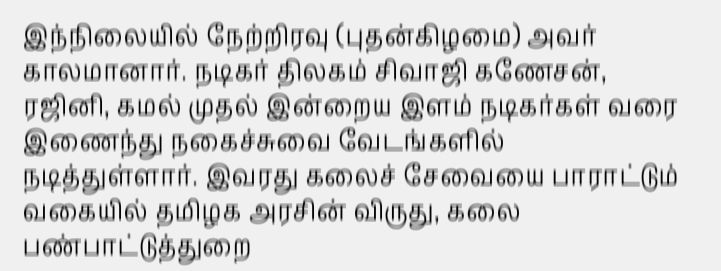இந்நிலையில் நேற்றிரவு (புதன்கிழமை) அவர் காலமானார். நடிகர் திலகம் சிவாஜி கணேசன், ரஜினி, கமல் முதல் இன்றைய இளம் நடிகர்கள் வரை இணைந்து நகைச்சுவை வேடங்களில் நடித்துள்ளார். இவரது கலைச் சேவையை பாராட்டும் வகையில் தமிழக அரசின் விருது, கலை பண்பாட்டுத்துறை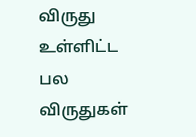விருது உள்ளிட்ட பல விருதுகள்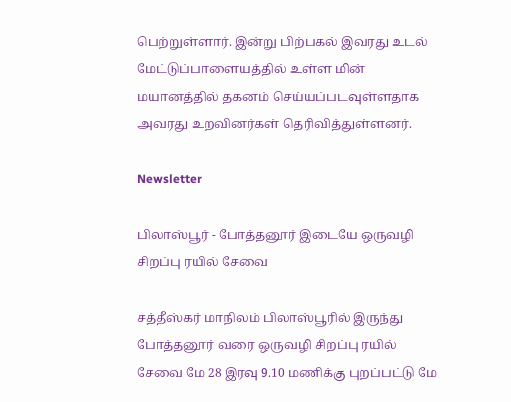பெற்றுள்ளார். இன்று பிற்பகல் இவரது உடல் மேட்டுப்பாளையத்தில் உள்ள மின் மயானத்தில் தகனம் செய்யப்படவுள்ளதாக அவரது உறவினர்கள் தெரிவித்துள்ளனர்.

Newsletter

பிலாஸ்பூர் - போத்தனூர் இடையே ஒருவழி சிறப்பு ரயில் சேவை

சத்தீஸ்கர் மாநிலம் பிலாஸ்பூரில் இருந்து போத்தனூர் வரை ஒருவழி சிறப்பு ரயில் சேவை மே 28 இரவு 9.10 மணிக்கு புறப்பட்டு மே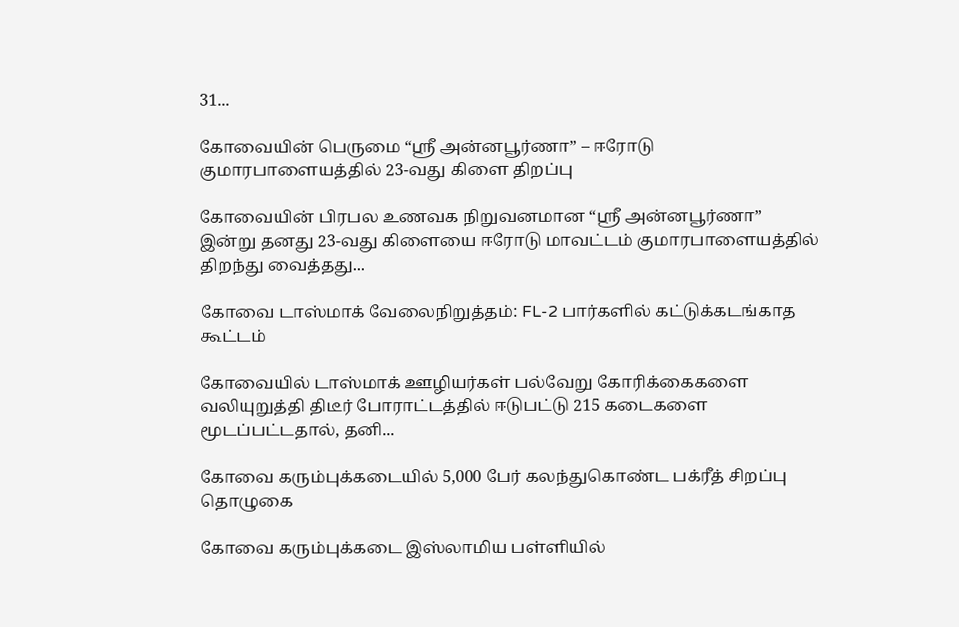31...

கோவையின் பெருமை “ஸ்ரீ அன்னபூர்ணா” – ஈரோடு குமாரபாளையத்தில் 23-வது கிளை திறப்பு

கோவையின் பிரபல உணவக நிறுவனமான “ஸ்ரீ அன்னபூர்ணா” இன்று தனது 23-வது கிளையை ஈரோடு மாவட்டம் குமாரபாளையத்தில் திறந்து வைத்தது...

கோவை டாஸ்மாக் வேலைநிறுத்தம்: FL-2 பார்களில் கட்டுக்கடங்காத கூட்டம்

கோவையில் டாஸ்மாக் ஊழியர்கள் பல்வேறு கோரிக்கைகளை வலியுறுத்தி திடீர் போராட்டத்தில் ஈடுபட்டு 215 கடைகளை மூடப்பட்டதால், தனி...

கோவை கரும்புக்கடையில் 5,000 பேர் கலந்துகொண்ட பக்ரீத் சிறப்பு தொழுகை

கோவை கரும்புக்கடை இஸ்லாமிய பள்ளியில்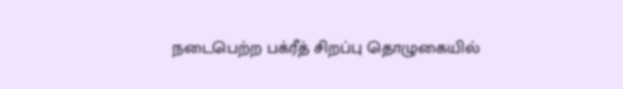நடைபெற்ற பக்ரீத் சிறப்பு தொழுகையில்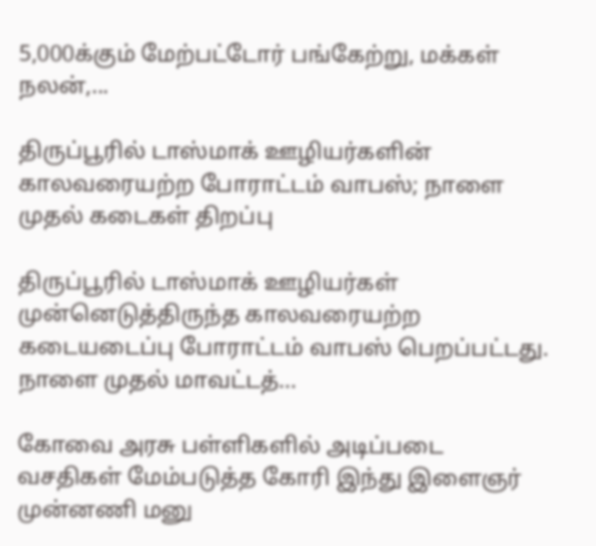5,000க்கும் மேற்பட்டோர் பங்கேற்று, மக்கள் நலன்,...

திருப்பூரில் டாஸ்மாக் ஊழியர்களின் காலவரையற்ற போராட்டம் வாபஸ்; நாளை முதல் கடைகள் திறப்பு

திருப்பூரில் டாஸ்மாக் ஊழியர்கள் முன்னெடுத்திருந்த காலவரையற்ற கடையடைப்பு போராட்டம் வாபஸ் பெறப்பட்டது. நாளை முதல் மாவட்டத்...

கோவை அரசு பள்ளிகளில் அடிப்படை வசதிகள் மேம்படுத்த கோரி இந்து இளைஞர் முன்னணி மனு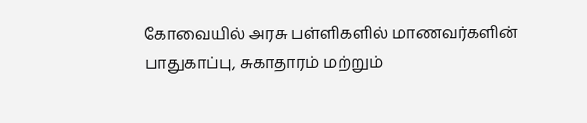கோவையில் அரசு பள்ளிகளில் மாணவர்களின் பாதுகாப்பு, சுகாதாரம் மற்றும்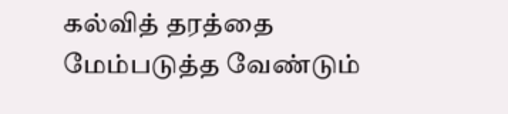கல்வித் தரத்தை மேம்படுத்த வேண்டும்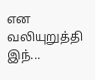என வலியுறுத்தி இந்...